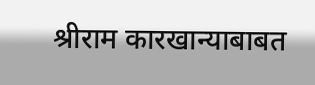श्रीराम कारखान्याबाबत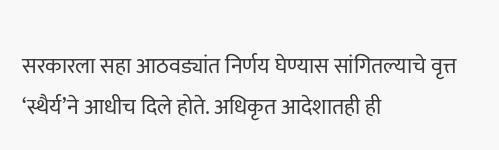सरकारला सहा आठवड्यांत निर्णय घेण्यास सांगितल्याचे वृत्त ‘स्थैर्य’ने आधीच दिले होते. अधिकृत आदेशातही ही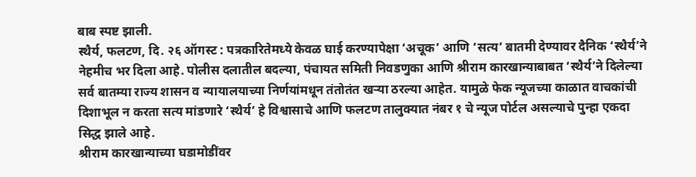बाब स्पष्ट झाली.
स्थैर्य, फलटण, दि. २६ ऑगस्ट : पत्रकारितेमध्ये केवळ घाई करण्यापेक्षा ‘अचूक’ आणि ‘सत्य’ बातमी देण्यावर दैनिक ‘स्थैर्य’ने नेहमीच भर दिला आहे. पोलीस दलातील बदल्या, पंचायत समिती निवडणुका आणि श्रीराम कारखान्याबाबत ‘स्थैर्य’ने दिलेल्या सर्व बातम्या राज्य शासन व न्यायालयाच्या निर्णयांमधून तंतोतंत खऱ्या ठरल्या आहेत. यामुळे फेक न्यूजच्या काळात वाचकांची दिशाभूल न करता सत्य मांडणारे ‘स्थैर्य’ हे विश्वासाचे आणि फलटण तालुक्यात नंबर १ चे न्यूज पोर्टल असल्याचे पुन्हा एकदा सिद्ध झाले आहे.
श्रीराम कारखान्याच्या घडामोडींवर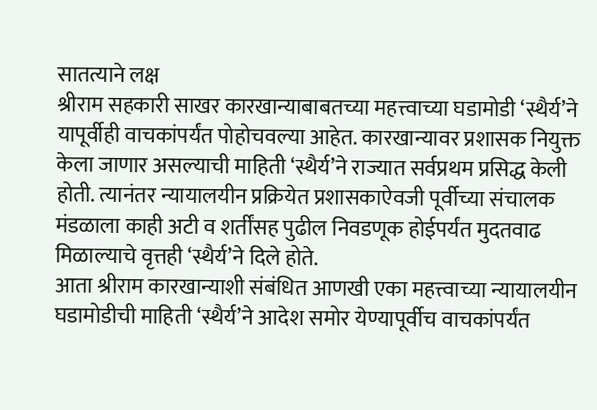सातत्याने लक्ष
श्रीराम सहकारी साखर कारखान्याबाबतच्या महत्त्वाच्या घडामोडी ‘स्थैर्य’ने यापूर्वीही वाचकांपर्यंत पोहोचवल्या आहेत. कारखान्यावर प्रशासक नियुक्त केला जाणार असल्याची माहिती ‘स्थैर्य’ने राज्यात सर्वप्रथम प्रसिद्ध केली होती. त्यानंतर न्यायालयीन प्रक्रियेत प्रशासकाऐवजी पूर्वीच्या संचालक मंडळाला काही अटी व शर्तींसह पुढील निवडणूक होईपर्यंत मुदतवाढ मिळाल्याचे वृत्तही ‘स्थैर्य’ने दिले होते.
आता श्रीराम कारखान्याशी संबंधित आणखी एका महत्त्वाच्या न्यायालयीन घडामोडीची माहिती ‘स्थैर्य’ने आदेश समोर येण्यापूर्वीच वाचकांपर्यंत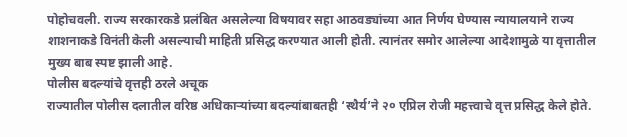पोहोचवली. राज्य सरकारकडे प्रलंबित असलेल्या विषयावर सहा आठवड्यांच्या आत निर्णय घेण्यास न्यायालयाने राज्य शाशनाकडे विनंती केली असल्याची माहिती प्रसिद्ध करण्यात आली होती. त्यानंतर समोर आलेल्या आदेशामुळे या वृत्तातील मुख्य बाब स्पष्ट झाली आहे.
पोलीस बदल्यांचे वृत्तही ठरले अचूक
राज्यातील पोलीस दलातील वरिष्ठ अधिकाऱ्यांच्या बदल्यांबाबतही ‘स्थैर्य’ने २० एप्रिल रोजी महत्त्वाचे वृत्त प्रसिद्ध केले होते.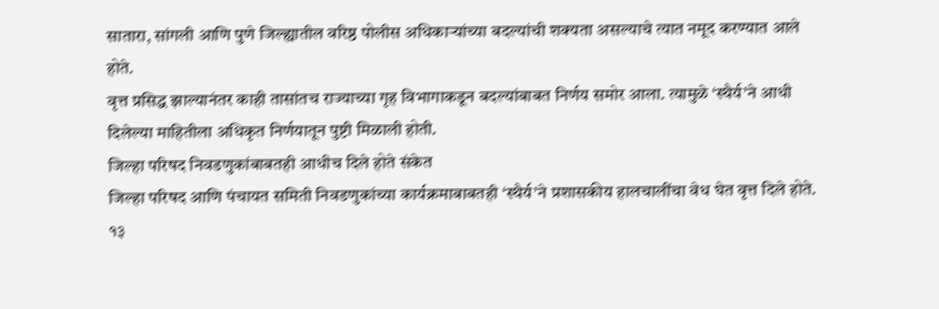सातारा, सांगली आणि पुणे जिल्ह्यातील वरिष्ठ पोलीस अधिकाऱ्यांच्या बदल्यांची शक्यता असल्याचे त्यात नमूद करण्यात आले होते.
वृत्त प्रसिद्ध झाल्यानंतर काही तासांतच राज्याच्या गृह विभागाकडून बदल्यांबाबत निर्णय समोर आला. त्यामुळे ‘स्थैर्य’ने आधी दिलेल्या माहितीला अधिकृत निर्णयातून पुष्टी मिळाली होती.
जिल्हा परिषद निवडणुकांबाबतही आधीच दिले होते संकेत
जिल्हा परिषद आणि पंचायत समिती निवडणुकांच्या कार्यक्रमाबाबतही ‘स्थैर्य’ने प्रशासकीय हालचालींचा वेध घेत वृत्त दिले होते. १३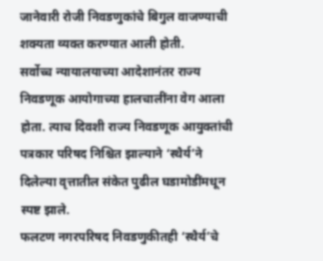जानेवारी रोजी निवडणुकांचे बिगुल वाजण्याची शक्यता व्यक्त करण्यात आली होती.
सर्वोच्च न्यायालयाच्या आदेशानंतर राज्य निवडणूक आयोगाच्या हालचालींना वेग आला होता. त्याच दिवशी राज्य निवडणूक आयुक्तांची पत्रकार परिषद निश्चित झाल्याने ‘स्थैर्य’ने दिलेल्या वृत्तातील संकेत पुढील घडामोडींमधून स्पष्ट झाले.
फलटण नगरपरिषद निवडणुकीतही ‘स्थैर्य’चे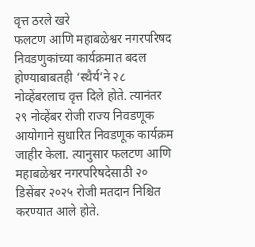वृत्त ठरले खरे
फलटण आणि महाबळेश्वर नगरपरिषद निवडणुकांच्या कार्यक्रमात बदल होण्याबाबतही ‘स्थैर्य’ने २८ नोव्हेंबरलाच वृत्त दिले होते. त्यानंतर २९ नोव्हेंबर रोजी राज्य निवडणूक आयोगाने सुधारित निवडणूक कार्यक्रम जाहीर केला. त्यानुसार फलटण आणि महाबळेश्वर नगरपरिषदेसाठी २० डिसेंबर २०२५ रोजी मतदान निश्चित करण्यात आले होते.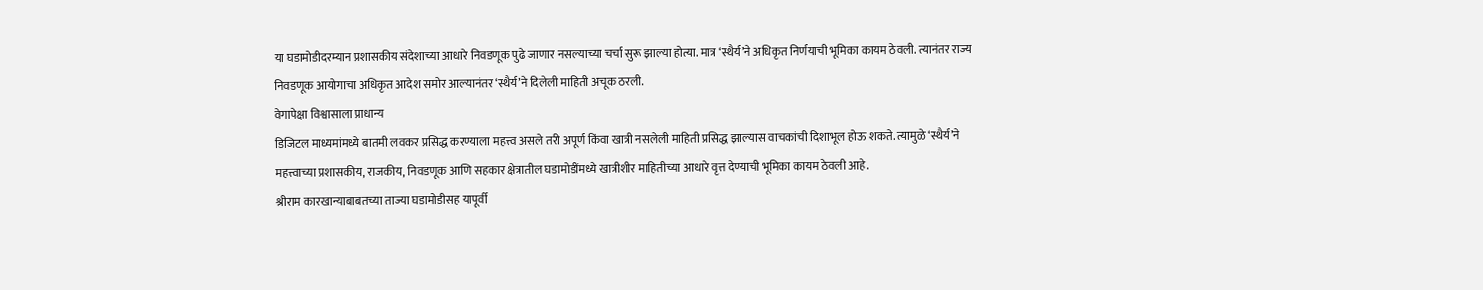या घडामोडीदरम्यान प्रशासकीय संदेशाच्या आधारे निवडणूक पुढे जाणार नसल्याच्या चर्चा सुरू झाल्या होत्या. मात्र ‘स्थैर्य’ने अधिकृत निर्णयाची भूमिका कायम ठेवली. त्यानंतर राज्य निवडणूक आयोगाचा अधिकृत आदेश समोर आल्यानंतर ‘स्थैर्य’ने दिलेली माहिती अचूक ठरली.
वेगापेक्षा विश्वासाला प्राधान्य
डिजिटल माध्यमांमध्ये बातमी लवकर प्रसिद्ध करण्याला महत्त्व असले तरी अपूर्ण किंवा खात्री नसलेली माहिती प्रसिद्ध झाल्यास वाचकांची दिशाभूल होऊ शकते. त्यामुळे ‘स्थैर्य’ने महत्त्वाच्या प्रशासकीय, राजकीय, निवडणूक आणि सहकार क्षेत्रातील घडामोडींमध्ये खात्रीशीर माहितीच्या आधारे वृत्त देण्याची भूमिका कायम ठेवली आहे.
श्रीराम कारखान्याबाबतच्या ताज्या घडामोडीसह यापूर्वी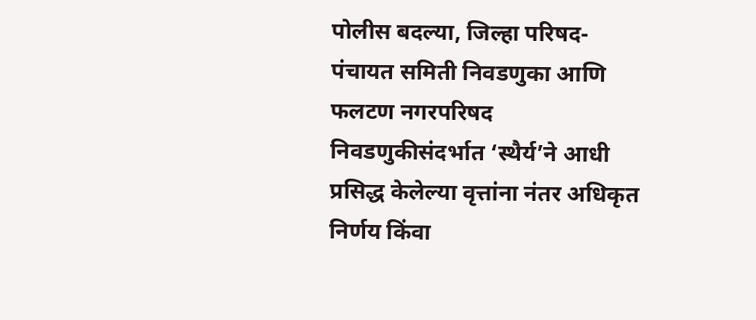पोलीस बदल्या, जिल्हा परिषद-पंचायत समिती निवडणुका आणि फलटण नगरपरिषद निवडणुकीसंदर्भात ‘स्थैर्य’ने आधी प्रसिद्ध केलेल्या वृत्तांना नंतर अधिकृत निर्णय किंवा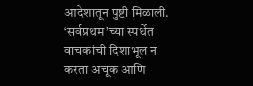आदेशातून पुष्टी मिळाली. ‘सर्वप्रथम’च्या स्पर्धेत वाचकांची दिशाभूल न करता अचूक आणि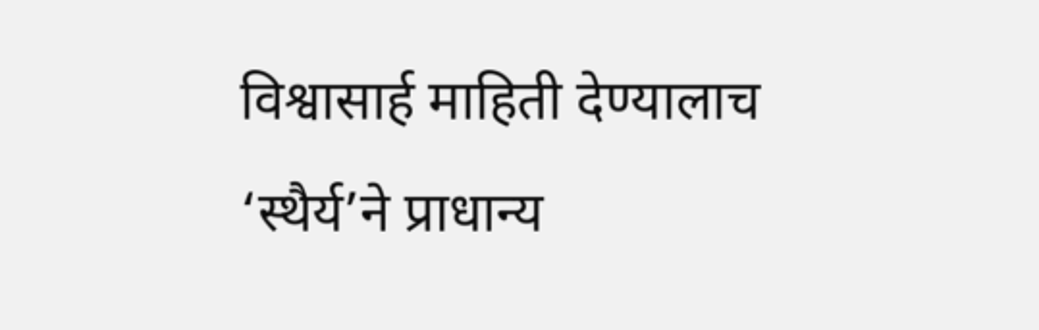विश्वासार्ह माहिती देण्यालाच ‘स्थैर्य’ने प्राधान्य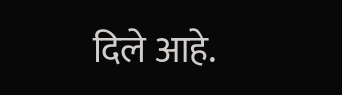दिले आहे.